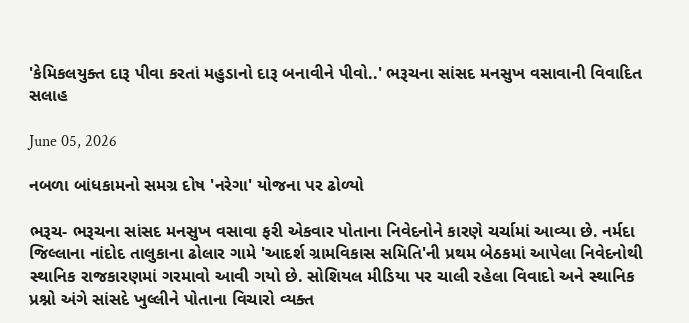'કેમિકલયુક્ત દારૂ પીવા કરતાં મહુડાનો દારૂ બનાવીને પીવો..' ભરૂચના સાંસદ મનસુખ વસાવાની વિવાદિત સલાહ

June 05, 2026

નબળા બાંધકામનો સમગ્ર દોષ 'નરેગા' યોજના પર ઢોળ્યો

ભરૂચ- ભરૂચના સાંસદ મનસુખ વસાવા ફરી એકવાર પોતાના નિવેદનોને કારણે ચર્ચામાં આવ્યા છે. નર્મદા જિલ્લાના નાંદોદ તાલુકાના ઢોલાર ગામે 'આદર્શ ગ્રામવિકાસ સમિતિ'ની પ્રથમ બેઠકમાં આપેલા નિવેદનોથી સ્થાનિક રાજકારણમાં ગરમાવો આવી ગયો છે. સોશિયલ મીડિયા પર ચાલી રહેલા વિવાદો અને સ્થાનિક પ્રશ્નો અંગે સાંસદે ખુલ્લીને પોતાના વિચારો વ્યક્ત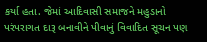કર્યા હતા. જેમાં આદિવાસી સમાજને મહુડાનો પરંપરાગત દારૂ બનાવીને પીવાનું વિવાદિત સૂચન પણ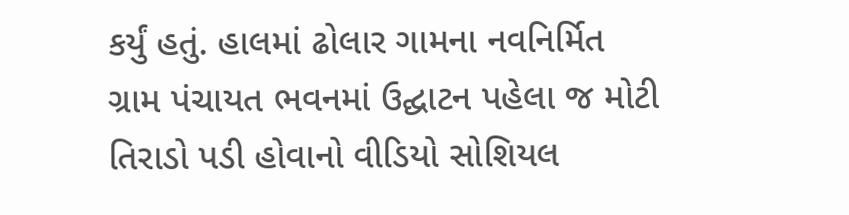કર્યું હતું. હાલમાં ઢોલાર ગામના નવનિર્મિત ગ્રામ પંચાયત ભવનમાં ઉદ્ઘાટન પહેલા જ મોટી તિરાડો પડી હોવાનો વીડિયો સોશિયલ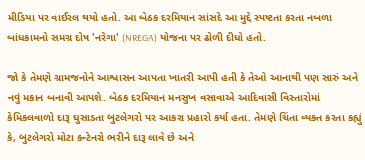મીડિયા પર વાઈરલ થયો હતો. આ બેઠક દરમિયાન સાંસદે આ મુદ્દે સ્પષ્ટતા કરતા નબળા બાંધકામનો સમગ્ર દોષ 'નરેગા' (NREGA) યોજના પર ઢોળી દીધો હતો.

જો કે તેમણે ગ્રામજનોને આશ્વાસન આપતા ખાતરી આપી હતી કે તેઓ આનાથી પણ સારું અને નવું મકાન બનાવી આપશે. બેઠક દરમિયાન મનસુખ વસાવાએ આદિવાસી વિસ્તારોમાં કેમિકલવાળો દારૂ ઘુસાડતા બુટલેગરો પર આકરા પ્રહારો કર્યા હતા. તેમણે ચિંતા વ્યક્ત કરતા કહ્યું કે, બુટલેગરો મોટા કન્ટેનરો ભરીને દારૂ લાવે છે અને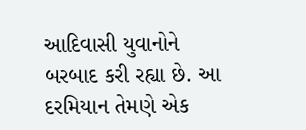આદિવાસી યુવાનોને બરબાદ કરી રહ્યા છે. આ દરમિયાન તેમણે એક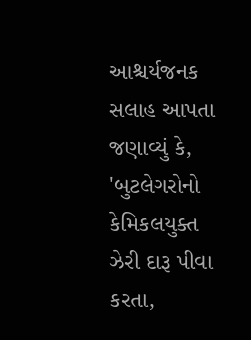આશ્ચર્યજનક સલાહ આપતા જણાવ્યું કે, 'બુટલેગરોનો કેમિકલયુક્ત ઝેરી દારૂ પીવા કરતા,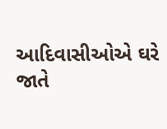આદિવાસીઓએ ઘરે જાતે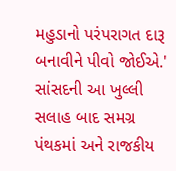મહુડાનો પરંપરાગત દારૂ બનાવીને પીવો જોઈએ.' સાંસદની આ ખુલ્લી સલાહ બાદ સમગ્ર પંથકમાં અને રાજકીય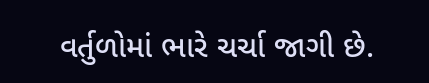વર્તુળોમાં ભારે ચર્ચા જાગી છે.